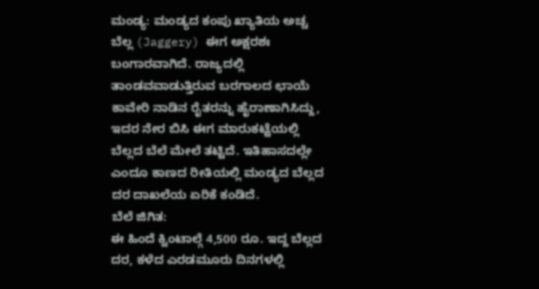ಮಂಡ್ಯ: ಮಂಡ್ಯದ ಕಂಪು ಖ್ಯಾತಿಯ ಅಚ್ಚ ಬೆಲ್ಲ (Jaggery) ಈಗ ಅಕ್ಷರಶಃ ಬಂಗಾರವಾಗಿದೆ. ರಾಜ್ಯದಲ್ಲಿ ತಾಂಡವವಾಡುತ್ತಿರುವ ಬರಗಾಲದ ಛಾಯೆ ಕಾವೇರಿ ನಾಡಿನ ರೈತರನ್ನು ಹೈರಾಣಾಗಿಸಿದ್ದು, ಇದರ ನೇರ ಬಿಸಿ ಈಗ ಮಾರುಕಟ್ಟೆಯಲ್ಲಿ ಬೆಲ್ಲದ ಬೆಲೆ ಮೇಲೆ ತಟ್ಟಿದೆ. ಇತಿಹಾಸದಲ್ಲೇ ಎಂದೂ ಕಾಣದ ರೀತಿಯಲ್ಲಿ ಮಂಡ್ಯದ ಬೆಲ್ಲದ ದರ ದಾಖಲೆಯ ಏರಿಕೆ ಕಂಡಿದೆ.
ಬೆಲೆ ಜಿಗಿತ:
ಈ ಹಿಂದೆ ಕ್ವಿಂಟಾಲ್ಗೆ 4,500 ರೂ. ಇದ್ದ ಬೆಲ್ಲದ ದರ, ಕಳೆದ ಎರಡಮೂರು ದಿನಗಳಲ್ಲಿ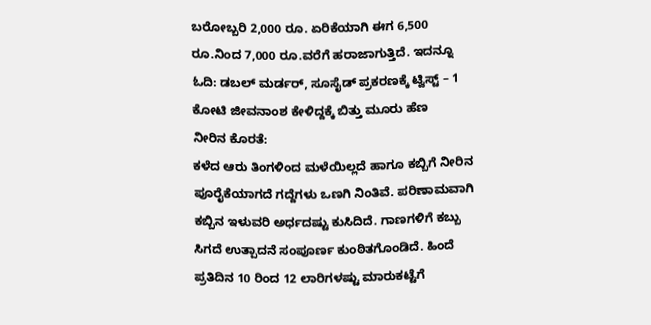ಬರೋಬ್ಬರಿ 2,000 ರೂ. ಏರಿಕೆಯಾಗಿ ಈಗ 6,500 ರೂ.ನಿಂದ 7,000 ರೂ.ವರೆಗೆ ಹರಾಜಾಗುತ್ತಿದೆ. ಇದನ್ನೂ ಓದಿ: ಡಬಲ್ ಮರ್ಡರ್, ಸೂಸೈಡ್ ಪ್ರಕರಣಕ್ಕೆ ಟ್ವಿಸ್ಟ್ – 1 ಕೋಟಿ ಜೀವನಾಂಶ ಕೇಳಿದ್ದಕ್ಕೆ ಬಿತ್ತು ಮೂರು ಹೆಣ
ನೀರಿನ ಕೊರತೆ:
ಕಳೆದ ಆರು ತಿಂಗಳಿಂದ ಮಳೆಯಿಲ್ಲದೆ ಹಾಗೂ ಕಬ್ಬಿಗೆ ನೀರಿನ ಪೂರೈಕೆಯಾಗದೆ ಗದ್ದೆಗಳು ಒಣಗಿ ನಿಂತಿವೆ. ಪರಿಣಾಮವಾಗಿ ಕಬ್ಬಿನ ಇಳುವರಿ ಅರ್ಧದಷ್ಟು ಕುಸಿದಿದೆ. ಗಾಣಗಳಿಗೆ ಕಬ್ಬು ಸಿಗದೆ ಉತ್ಪಾದನೆ ಸಂಪೂರ್ಣ ಕುಂಠಿತಗೊಂಡಿದೆ. ಹಿಂದೆ ಪ್ರತಿದಿನ 10 ರಿಂದ 12 ಲಾರಿಗಳಷ್ಟು ಮಾರುಕಟ್ಟೆಗೆ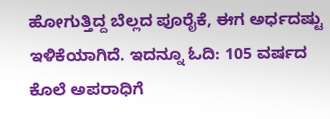ಹೋಗುತ್ತಿದ್ದ ಬೆಲ್ಲದ ಪೂರೈಕೆ, ಈಗ ಅರ್ಧದಷ್ಟು ಇಳಿಕೆಯಾಗಿದೆ. ಇದನ್ನೂ ಓದಿ: 105 ವರ್ಷದ ಕೊಲೆ ಅಪರಾಧಿಗೆ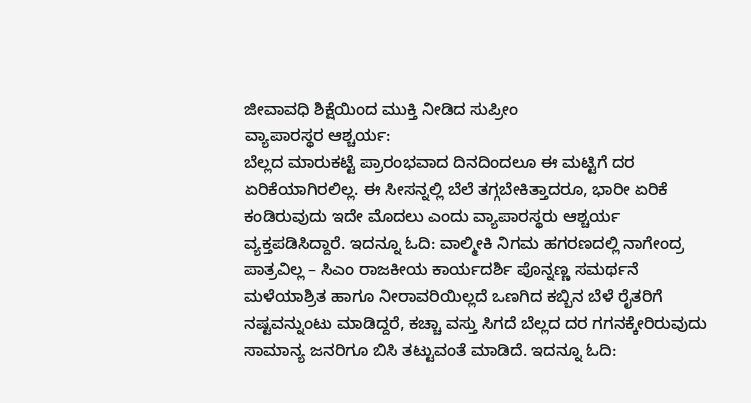ಜೀವಾವಧಿ ಶಿಕ್ಷೆಯಿಂದ ಮುಕ್ತಿ ನೀಡಿದ ಸುಪ್ರೀಂ
ವ್ಯಾಪಾರಸ್ಥರ ಆಶ್ಚರ್ಯ:
ಬೆಲ್ಲದ ಮಾರುಕಟ್ಟೆ ಪ್ರಾರಂಭವಾದ ದಿನದಿಂದಲೂ ಈ ಮಟ್ಟಿಗೆ ದರ ಏರಿಕೆಯಾಗಿರಲಿಲ್ಲ. ಈ ಸೀಸನ್ನಲ್ಲಿ ಬೆಲೆ ತಗ್ಗಬೇಕಿತ್ತಾದರೂ, ಭಾರೀ ಏರಿಕೆ ಕಂಡಿರುವುದು ಇದೇ ಮೊದಲು ಎಂದು ವ್ಯಾಪಾರಸ್ಥರು ಆಶ್ಚರ್ಯ ವ್ಯಕ್ತಪಡಿಸಿದ್ದಾರೆ. ಇದನ್ನೂ ಓದಿ: ವಾಲ್ಮೀಕಿ ನಿಗಮ ಹಗರಣದಲ್ಲಿ ನಾಗೇಂದ್ರ ಪಾತ್ರವಿಲ್ಲ – ಸಿಎಂ ರಾಜಕೀಯ ಕಾರ್ಯದರ್ಶಿ ಪೊನ್ನಣ್ಣ ಸಮರ್ಥನೆ
ಮಳೆಯಾಶ್ರಿತ ಹಾಗೂ ನೀರಾವರಿಯಿಲ್ಲದೆ ಒಣಗಿದ ಕಬ್ಬಿನ ಬೆಳೆ ರೈತರಿಗೆ ನಷ್ಟವನ್ನುಂಟು ಮಾಡಿದ್ದರೆ, ಕಚ್ಚಾ ವಸ್ತು ಸಿಗದೆ ಬೆಲ್ಲದ ದರ ಗಗನಕ್ಕೇರಿರುವುದು ಸಾಮಾನ್ಯ ಜನರಿಗೂ ಬಿಸಿ ತಟ್ಟುವಂತೆ ಮಾಡಿದೆ. ಇದನ್ನೂ ಓದಿ: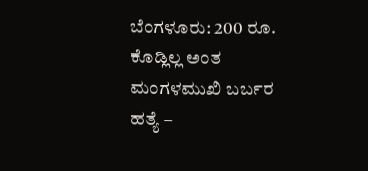ಬೆಂಗಳೂರು: 200 ರೂ. ಕೊಡ್ಲಿಲ್ಲ ಅಂತ ಮಂಗಳಮುಖಿ ಬರ್ಬರ ಹತ್ಯೆ –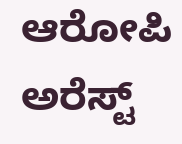ಆರೋಪಿ ಅರೆಸ್ಟ್